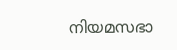നിയമസഭാ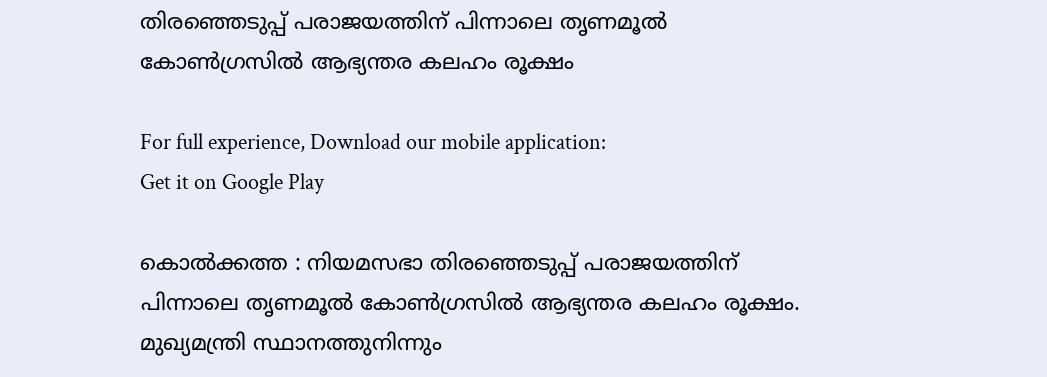തിരഞ്ഞെടുപ്പ് പരാജയത്തിന് പിന്നാലെ തൃണമൂൽ കോൺഗ്രസിൽ ആഭ്യന്തര കലഹം രൂക്ഷം

For full experience, Download our mobile application:
Get it on Google Play

കൊൽക്കത്ത : നിയമസഭാ തിരഞ്ഞെടുപ്പ് പരാജയത്തിന് പിന്നാലെ തൃണമൂൽ കോൺഗ്രസിൽ ആഭ്യന്തര കലഹം രൂക്ഷം. മുഖ്യമന്ത്രി സ്ഥാനത്തുനിന്നും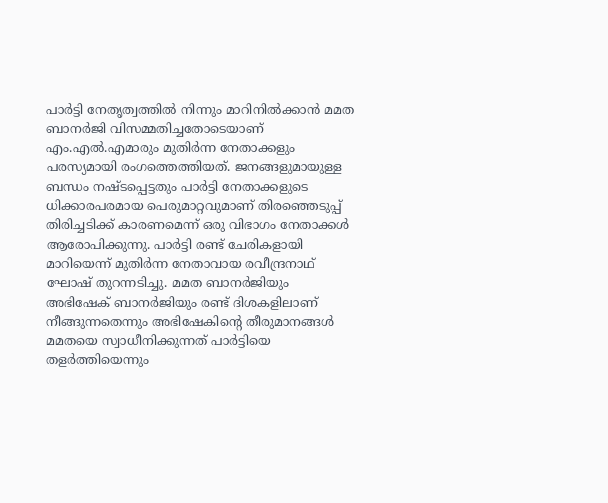പാർട്ടി നേതൃത്വത്തിൽ നിന്നും മാറിനിൽക്കാൻ മമത ബാനർജി വിസമ്മതിച്ചതോടെയാണ് എം.എൽ.എമാരും മുതിർന്ന നേതാക്കളും പരസ്യമായി രംഗത്തെത്തിയത്. ജനങ്ങളുമായുള്ള ബന്ധം നഷ്ടപ്പെട്ടതും പാർട്ടി നേതാക്കളുടെ ധിക്കാരപരമായ പെരുമാറ്റവുമാണ് തിരഞ്ഞെടുപ്പ് തിരിച്ചടിക്ക് കാരണമെന്ന് ഒരു വിഭാഗം നേതാക്കൾ ആരോപിക്കുന്നു. പാർട്ടി രണ്ട് ചേരികളായി മാറിയെന്ന് മുതിർന്ന നേതാവായ രവീന്ദ്രനാഥ് ഘോഷ് തുറന്നടിച്ചു. മമത ബാനർജിയും അഭിഷേക് ബാനർജിയും രണ്ട് ദിശകളിലാണ് നീങ്ങുന്നതെന്നും അഭിഷേകിന്റെ തീരുമാനങ്ങൾ മമതയെ സ്വാധീനിക്കുന്നത് പാർട്ടിയെ തളർത്തിയെന്നും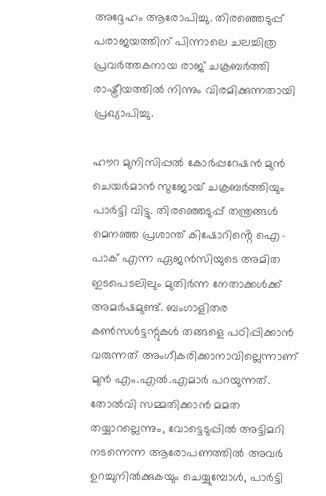അദ്ദേഹം ആരോപിച്ചു. തിരഞ്ഞെടുപ്പ് പരാജയത്തിന് പിന്നാലെ ചലച്ചിത്ര പ്രവർത്തകനായ രാജ് ചക്രബർത്തി രാഷ്ട്രീയത്തിൽ നിന്നും വിരമിക്കുന്നതായി പ്രഖ്യാപിച്ചു.

ഹൗറ മുനിസിപ്പൽ കോർപ്പറേഷൻ മുൻ ചെയർമാൻ സുജോയ് ചക്രബർത്തിയും പാർട്ടി വിട്ടു. തിരഞ്ഞെടുപ്പ് തന്ത്രങ്ങൾ മെനഞ്ഞ പ്രശാന്ത് കിഷോറിൻ്റെ ഐ-പാക് എന്ന ഏജൻസിയുടെ അമിത ഇടപെടലിലും മുതിർന്ന നേതാക്കൾക്ക് അമർഷമുണ്ട്. ബംഗാളിതര കൺസൾട്ടന്റുകൾ തങ്ങളെ പഠിപ്പിക്കാൻ വരുന്നത് അംഗീകരിക്കാനാവില്ലെന്നാണ് മുൻ എം.എൽ.എമാർ പറയുന്നത്. തോൽവി സമ്മതിക്കാൻ മമത തയ്യാറല്ലെന്നും, വോട്ടെടുപ്പിൽ അട്ടിമറി നടന്നെന്ന ആരോപണത്തിൽ അവർ ഉറച്ചുനിൽക്കുകയും ചെയ്യുമ്പോൾ, പാർട്ടി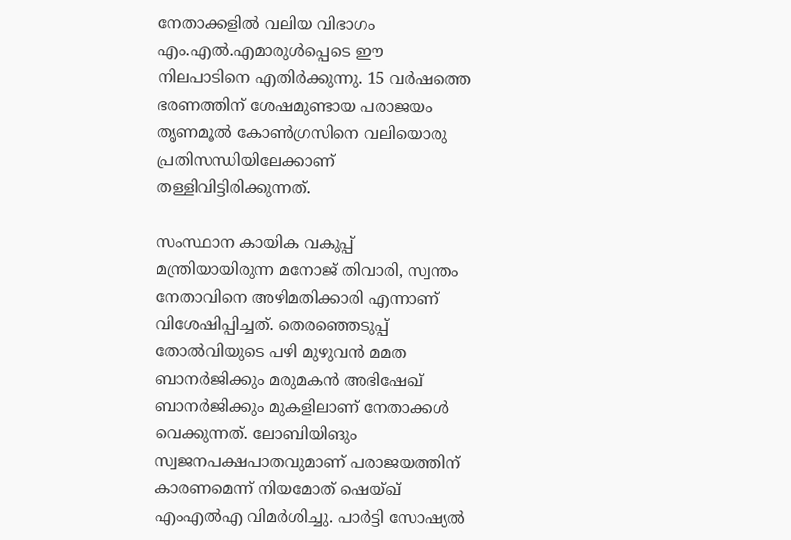നേതാക്കളിൽ വലിയ വിഭാഗം എം.എൽ.എമാരുൾപ്പെടെ ഈ നിലപാടിനെ എതിർക്കുന്നു. 15 വർഷത്തെ ഭരണത്തിന് ശേഷമുണ്ടായ പരാജയം തൃണമൂൽ കോൺഗ്രസിനെ വലിയൊരു പ്രതിസന്ധിയിലേക്കാണ് തള്ളിവിട്ടിരിക്കുന്നത്.

സംസ്ഥാന കായിക വകുപ്പ് മന്ത്രിയായിരുന്ന മനോജ് തിവാരി, സ്വന്തം നേതാവിനെ അഴിമതിക്കാരി എന്നാണ് വിശേഷിപ്പിച്ചത്. തെരഞ്ഞെടുപ്പ് തോൽവിയുടെ പഴി മുഴുവൻ മമത ബാനർജിക്കും മരുമകൻ അഭിഷേഖ് ബാനർജിക്കും മുകളിലാണ് നേതാക്കൾ വെക്കുന്നത്. ലോബിയിങും സ്വജനപക്ഷപാതവുമാണ് പരാജയത്തിന് കാരണമെന്ന് നിയമോത് ഷെയ്ഖ് എംഎൽഎ വിമർശിച്ചു. പാർട്ടി സോഷ്യൽ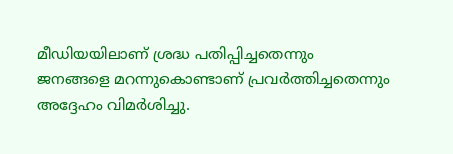മീഡിയയിലാണ് ശ്രദ്ധ പതിപ്പിച്ചതെന്നും ജനങ്ങളെ മറന്നുകൊണ്ടാണ് പ്രവർത്തിച്ചതെന്നും അദ്ദേഹം വിമർശിച്ചു.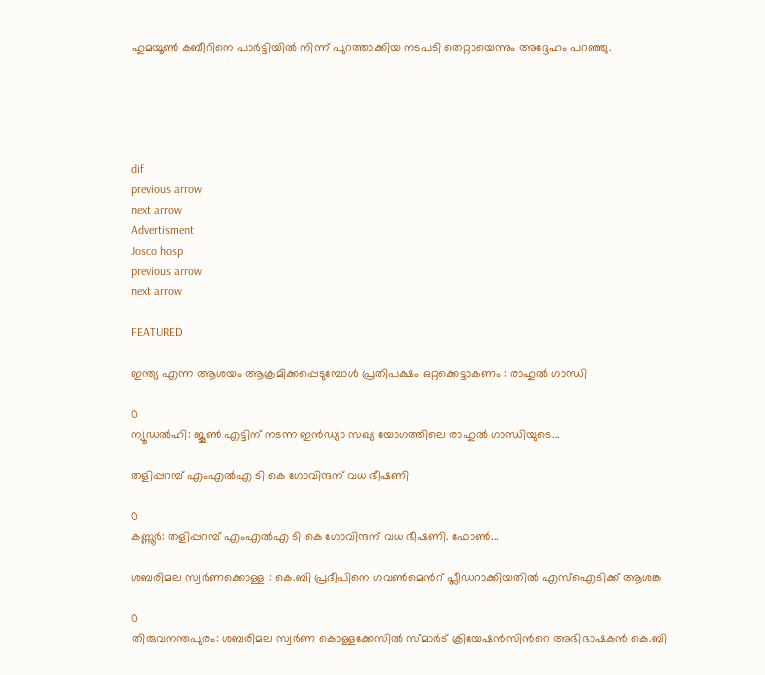ഹുമയൂൺ കബീറിനെ പാർട്ടിയിൽ നിന്ന് പുറത്താക്കിയ നടപടി തെറ്റായെന്നും അദ്ദേഹം പറഞ്ഞു.





dif
previous arrow
next arrow
Advertisment
Josco hosp
previous arrow
next arrow

FEATURED

ഇന്ത്യ എന്ന ആശയം ആക്രമിക്കപ്പെടുമ്പോള്‍ പ്രതിപക്ഷം ഒറ്റക്കെട്ടാകണം : രാഹുല്‍ ഗാന്ധി

0
ന്യൂഡല്‍ഹി: ജൂണ്‍ എട്ടിന് നടന്ന ഇന്‍ഡ്യാ സഖ്യ യോഗത്തിലെ രാഹുല്‍ ഗാന്ധിയുടെ...

തളിപ്പറമ്പ് എംഎൽഎ ടി കെ ഗോവിന്ദന് വധ ഭീഷണി

0
കണ്ണൂർ: തളിപ്പറമ്പ് എംഎൽഎ ടി കെ ഗോവിന്ദന് വധ ഭീഷണി. ഫോൺ...

ശബരിമല സ്വർണക്കൊള്ള : കെ.ബി പ്രദീപിനെ ഗവണ്‍മെന്‍റ് പ്ലീഡറാക്കിയതിൽ എസ്ഐടിക്ക് ആശങ്ക

0
തിരുവനന്തപുരം: ശബരിമല സ്വർണ കൊള്ളക്കേസിൽ സ്മാർട് ക്രിയേഷൻസിന്‍റെ അഭിഭാഷകൻ കെ.ബി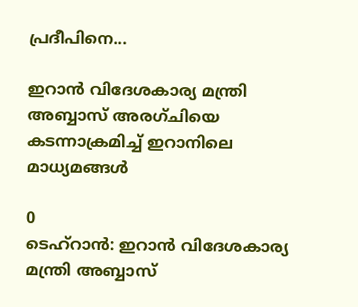പ്രദീപിനെ...

ഇറാൻ വിദേശകാര്യ മന്ത്രി അബ്ബാസ് അരഗ്ചിയെ കടന്നാക്രമിച്ച് ഇറാനിലെ മാധ്യമങ്ങൾ

0
ടെഹ്റാൻ: ഇറാൻ വിദേശകാര്യ മന്ത്രി അബ്ബാസ്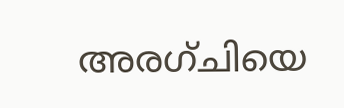അരഗ്ചിയെ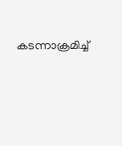കടന്നാക്രമിച്ച്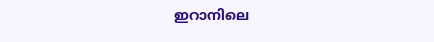ഇറാനിലെ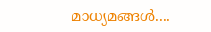മാധ്യമങ്ങൾ....